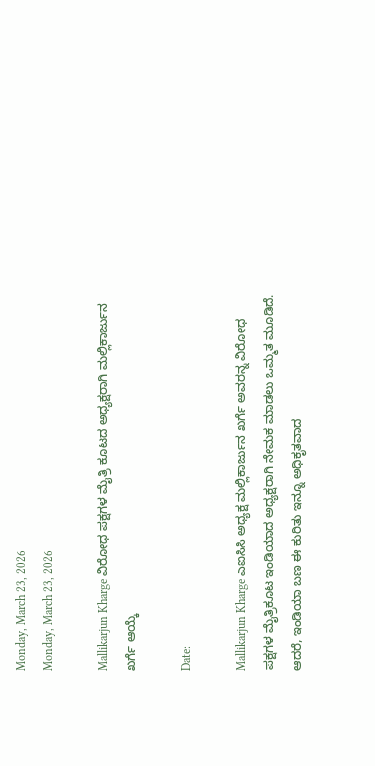Monday, March 23, 2026
Monday, March 23, 2026

Mallikarjun Kharge ವಿರೋಧ ಪಕ್ಷಗಳ ಮೈತ್ರಿ ಕೂಟದ ಅಧ್ಯಕ್ಷರಾಗಿ ಮಲ್ಲಿಕಾರ್ಜುನ ಖರ್ಗೆ ಆಯ್ಕೆ

Date:

Mallikarjun Kharge ಎಐಸಿಸಿ ಅಧ್ಯಕ್ಷ ಮಲ್ಲಿಕಾರ್ಜುನ ಖರ್ಗೆ ಅವರನ್ನ ವಿರೋಧ ಪಕ್ಷಗಳ ಮೈತ್ರಿಕೂಟ ಇಂಡಿಯಾದ ಅಧ್ಯಕ್ಷರಾಗಿ ನೇಮಕ ಮಾಡಲು ಒಮ್ಮತ ಮೂಡಿದೆ. ಆದರೆ, ಇಂಡಿಯಾ ಬಣ ಈ ಕುರಿತು ಇನ್ನೂ ಅಧಿಕೃತವಾದ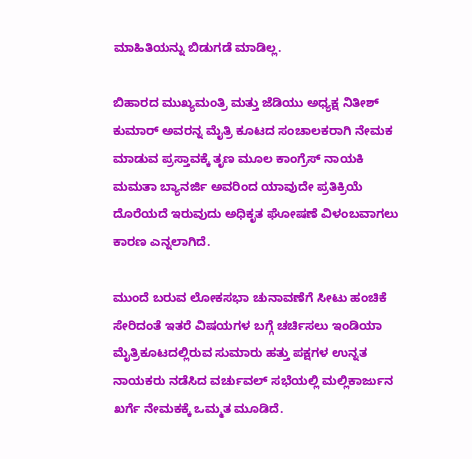ಮಾಹಿತಿಯನ್ನು ಬಿಡುಗಡೆ ಮಾಡಿಲ್ಲ.

ಬಿಹಾರದ ಮುಖ್ಯಮಂತ್ರಿ ಮತ್ತು ಜೆಡಿಯು ಅಧ್ಯಕ್ಷ ನಿತೀಶ್ ಕುಮಾರ್ ಅವರನ್ನ ಮೈತ್ರಿ ಕೂಟದ ಸಂಚಾಲಕರಾಗಿ ನೇಮಕ ಮಾಡುವ ಪ್ರಸ್ತಾವಕ್ಕೆ ತೃಣ ಮೂಲ ಕಾಂಗ್ರೆಸ್ ನಾಯಕಿ ಮಮತಾ ಬ್ಯಾನರ್ಜಿ ಅವರಿಂದ ಯಾವುದೇ ಪ್ರತಿಕ್ರಿಯೆ ದೊರೆಯದೆ ಇರುವುದು ಅಧಿಕೃತ ಘೋಷಣೆ ವಿಳಂಬವಾಗಲು ಕಾರಣ ಎನ್ನಲಾಗಿದೆ.

ಮುಂದೆ ಬರುವ ಲೋಕಸಭಾ ಚುನಾವಣೆಗೆ ಸೀಟು ಹಂಚಿಕೆ ಸೇರಿದಂತೆ ಇತರೆ ವಿಷಯಗಳ ಬಗ್ಗೆ ಚರ್ಚಿಸಲು ಇಂಡಿಯಾ ಮೈತ್ರಿಕೂಟದಲ್ಲಿರುವ ಸುಮಾರು ಹತ್ತು ಪಕ್ಷಗಳ ಉನ್ನತ ನಾಯಕರು ನಡೆಸಿದ ವರ್ಚುವಲ್ ಸಭೆಯಲ್ಲಿ ಮಲ್ಲಿಕಾರ್ಜುನ ಖರ್ಗೆ ನೇಮಕಕ್ಕೆ ಒಮ್ಮತ ಮೂಡಿದೆ.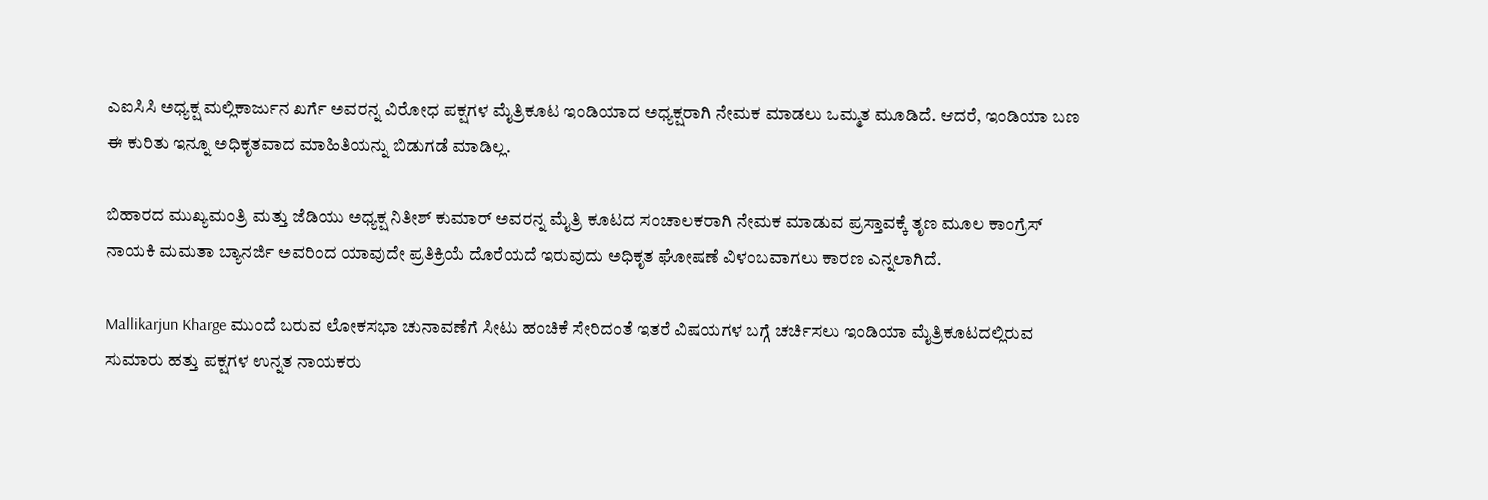ಎಐಸಿಸಿ ಅಧ್ಯಕ್ಷ ಮಲ್ಲಿಕಾರ್ಜುನ ಖರ್ಗೆ ಅವರನ್ನ ವಿರೋಧ ಪಕ್ಷಗಳ ಮೈತ್ರಿಕೂಟ ಇಂಡಿಯಾದ ಅಧ್ಯಕ್ಷರಾಗಿ ನೇಮಕ ಮಾಡಲು ಒಮ್ಮತ ಮೂಡಿದೆ. ಆದರೆ, ಇಂಡಿಯಾ ಬಣ ಈ ಕುರಿತು ಇನ್ನೂ ಅಧಿಕೃತವಾದ ಮಾಹಿತಿಯನ್ನು ಬಿಡುಗಡೆ ಮಾಡಿಲ್ಲ.

ಬಿಹಾರದ ಮುಖ್ಯಮಂತ್ರಿ ಮತ್ತು ಜೆಡಿಯು ಅಧ್ಯಕ್ಷ ನಿತೀಶ್ ಕುಮಾರ್ ಅವರನ್ನ ಮೈತ್ರಿ ಕೂಟದ ಸಂಚಾಲಕರಾಗಿ ನೇಮಕ ಮಾಡುವ ಪ್ರಸ್ತಾವಕ್ಕೆ ತೃಣ ಮೂಲ ಕಾಂಗ್ರೆಸ್ ನಾಯಕಿ ಮಮತಾ ಬ್ಯಾನರ್ಜಿ ಅವರಿಂದ ಯಾವುದೇ ಪ್ರತಿಕ್ರಿಯೆ ದೊರೆಯದೆ ಇರುವುದು ಅಧಿಕೃತ ಘೋಷಣೆ ವಿಳಂಬವಾಗಲು ಕಾರಣ ಎನ್ನಲಾಗಿದೆ.

Mallikarjun Kharge ಮುಂದೆ ಬರುವ ಲೋಕಸಭಾ ಚುನಾವಣೆಗೆ ಸೀಟು ಹಂಚಿಕೆ ಸೇರಿದಂತೆ ಇತರೆ ವಿಷಯಗಳ ಬಗ್ಗೆ ಚರ್ಚಿಸಲು ಇಂಡಿಯಾ ಮೈತ್ರಿಕೂಟದಲ್ಲಿರುವ ಸುಮಾರು ಹತ್ತು ಪಕ್ಷಗಳ ಉನ್ನತ ನಾಯಕರು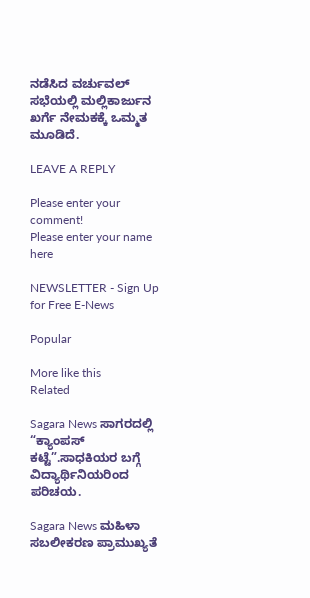ನಡೆಸಿದ ವರ್ಚುವಲ್ ಸಭೆಯಲ್ಲಿ ಮಲ್ಲಿಕಾರ್ಜುನ ಖರ್ಗೆ ನೇಮಕಕ್ಕೆ ಒಮ್ಮತ ಮೂಡಿದೆ.

LEAVE A REPLY

Please enter your comment!
Please enter your name here

NEWSLETTER - Sign Up for Free E-News

Popular

More like this
Related

Sagara News ಸಾಗರದಲ್ಲಿ “ಕ್ಯಾಂಪಸ್ ಕಟ್ಟೆ”.ಸಾಧಕಿಯರ ಬಗ್ಗೆ ವಿದ್ಯಾರ್ಥಿನಿಯರಿಂದ ಪರಿಚಯ.

Sagara News ಮಹಿಳಾ ಸಬಲೀಕರಣ ಪ್ರಾಮುಖ್ಯತೆ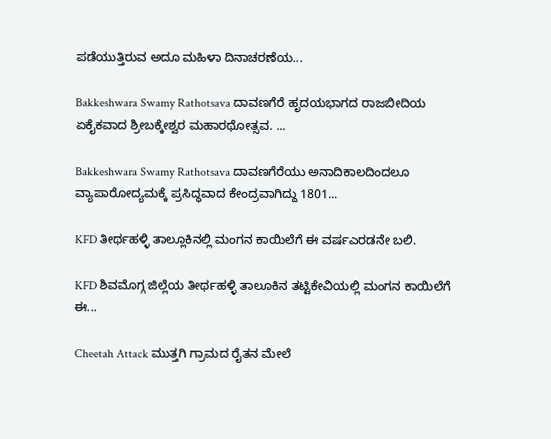ಪಡೆಯುತ್ತಿರುವ ಅದೂ ಮಹಿಳಾ ದಿನಾಚರಣೆಯ...

Bakkeshwara Swamy Rathotsava ದಾವಣಗೆರೆ ಹೃದಯಭಾಗದ ರಾಜಬೀದಿಯ ಏಕೈಕವಾದ ಶ್ರೀಬಕ್ಕೇಶ್ವರ ಮಹಾರಥೋತ್ಸವ. ...

Bakkeshwara Swamy Rathotsava ದಾವಣಗೆರೆಯು ಅನಾದಿಕಾಲದಿಂದಲೂ ವ್ಯಾಪಾರೋದ್ಯಮಕ್ಕೆ ಪ್ರಸಿದ್ಧವಾದ ಕೇಂದ್ರವಾಗಿದ್ದು 1801...

KFD ತೀರ್ಥಹಳ್ಳಿ ತಾಲ್ಲೂಕಿನಲ್ಲಿ ಮಂಗನ ಕಾಯಿಲೆಗೆ ಈ ವರ್ಷಎರಡನೇ ಬಲಿ.

KFD ಶಿವಮೊಗ್ಗ ಜಿಲ್ಲೆಯ ತೀರ್ಥಹಳ್ಳಿ ತಾಲೂಕಿನ ತಟ್ಟಿಕೇವಿಯಲ್ಲಿ ಮಂಗನ ಕಾಯಿಲೆಗೆ ಈ...

Cheetah Attack ಮುತ್ತಗಿ ಗ್ರಾಮದ ರೈತನ ಮೇಲೆ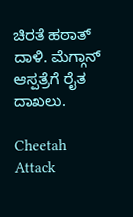ಚಿರತೆ ಹಠಾತ್ ದಾಳಿ. ಮೆಗ್ಗಾನ್ ಆಸ್ಪತ್ರೆಗೆ ರೈತ ದಾಖಲು.

Cheetah Attack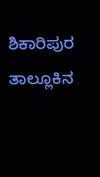ಶಿಕಾರಿಪುರ ತಾಲ್ಲೂಕಿನ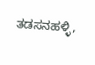ತಡಸನಹಳ್ಳಿ,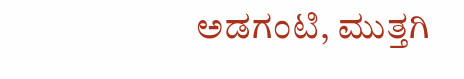ಅಡಗಂಟಿ, ಮುತ್ತಗಿ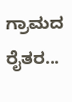ಗ್ರಾಮದ ರೈತರ...